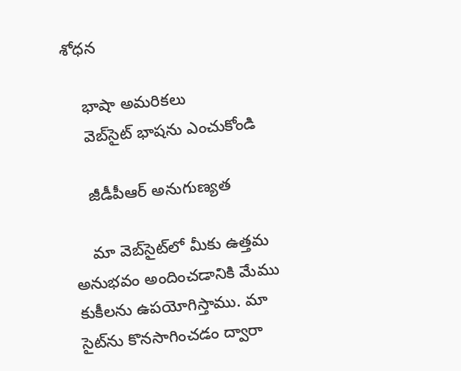శోధన

    భాషా అమరికలు
    వెబ్‌సైట్ భాషను ఎంచుకోండి

    జీడీపీఆర్ అనుగుణ్యత

    మా వెబ్‌సైట్‌లో మీకు ఉత్తమ అనుభవం అందించడానికి మేము కుకీలను ఉపయోగిస్తాము. మా సైట్‌ను కొనసాగించడం ద్వారా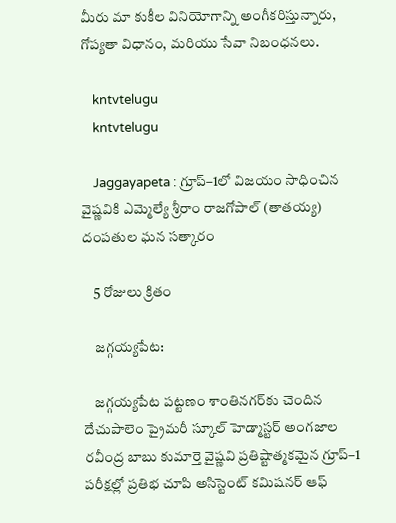మీరు మా కుకీల వినియోగాన్ని అంగీకరిస్తున్నారు, గోప్యతా విధానం, మరియు సేవా నిబంధనలు.

    kntvtelugu
    kntvtelugu

    Jaggayapeta : గ్రూప్–1లో విజయం సాధించిన వైష్ణవికి ఎమ్మెల్యే శ్రీరాం రాజగోపాల్ (తాతయ్య) దంపతుల ఘన సత్కారం

    5 రోజులు క్రితం

    జగ్గయ్యపేట:

    జగ్గయ్యపేట పట్టణం శాంతినగర్‌కు చెందిన దేచుపాలెం ప్రైమరీ స్కూల్ హెడ్మాస్టర్ అంగజాల రవీంద్ర బాబు కుమార్తె వైష్ణవి ప్రతిష్టాత్మకమైన గ్రూప్–1 పరీక్షల్లో ప్రతిభ చూపి అసిస్టెంట్ కమిషనర్ ఆఫ్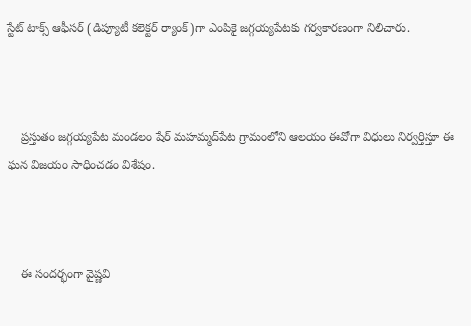స్టేట్ టాక్స్ ఆఫీసర్ (డిప్యూటీ కలెక్టర్ ర్యాంక్)గా ఎంపికై జగ్గయ్యపేటకు గర్వకారణంగా నిలిచారు.



    ప్రస్తుతం జగ్గయ్యపేట మండలం షేర్ మహమ్మద్‌పేట గ్రామంలోని ఆలయం ఈవోగా విధులు నిర్వర్తిస్తూ ఈ ఘన విజయం సాధించడం విశేషం.



    ఈ సందర్భంగా వైష్ణవి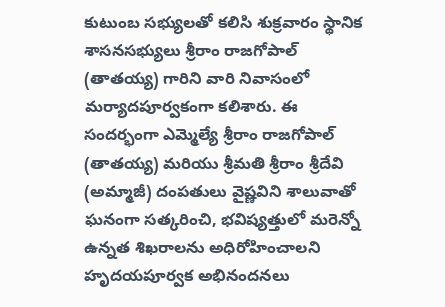కుటుంబ సభ్యులతో కలిసి శుక్రవారం స్థానిక శాసనసభ్యులు శ్రీరాం రాజగోపాల్ (తాతయ్య) గారిని వారి నివాసంలో మర్యాదపూర్వకంగా కలిశారు. ఈ సందర్భంగా ఎమ్మెల్యే శ్రీరాం రాజగోపాల్ (తాతయ్య) మరియు శ్రీమతి శ్రీరాం శ్రీదేవి (అమ్మాజీ) దంపతులు వైష్ణవిని శాలువాతో ఘనంగా సత్కరించి, భవిష్యత్తులో మరెన్నో ఉన్నత శిఖరాలను అధిరోహించాలని హృదయపూర్వక అభినందనలు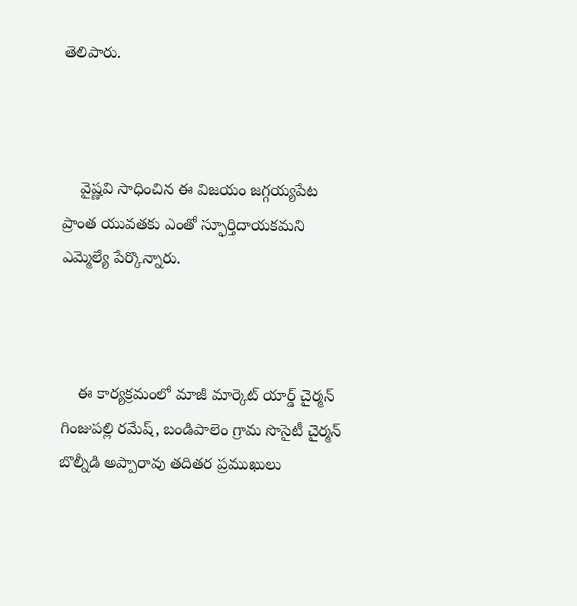తెలిపారు.



    వైష్ణవి సాధించిన ఈ విజయం జగ్గయ్యపేట ప్రాంత యువతకు ఎంతో స్ఫూర్తిదాయకమని ఎమ్మెల్యే పేర్కొన్నారు.



    ఈ కార్యక్రమంలో మాజీ మార్కెట్ యార్డ్ చైర్మన్ గింజుపల్లి రమేష్, బండిపాలెం గ్రామ సొసైటీ చైర్మన్ బొల్నీడి అప్పారావు తదితర ప్రముఖులు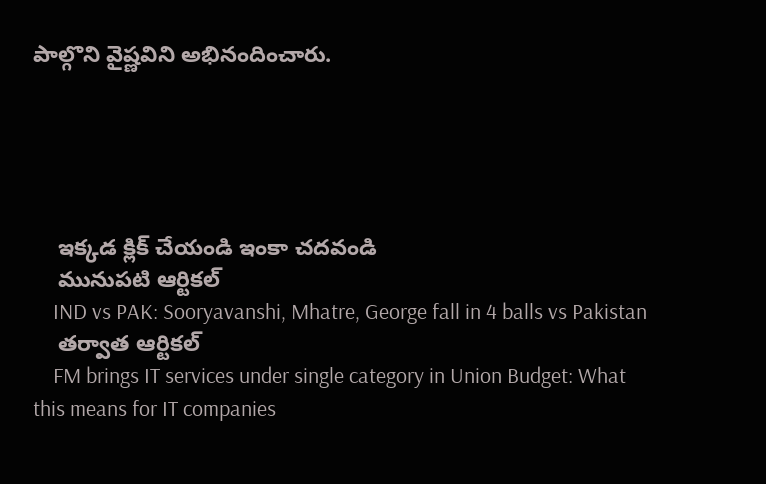పాల్గొని వైష్ణవిని అభినందించారు.





    ఇక్కడ క్లిక్ చేయండి ఇంకా చదవండి
    మునుపటి ఆర్టికల్
    IND vs PAK: Sooryavanshi, Mhatre, George fall in 4 balls vs Pakistan
    తర్వాత ఆర్టికల్
    FM brings IT services under single category in Union Budget: What this means for IT companies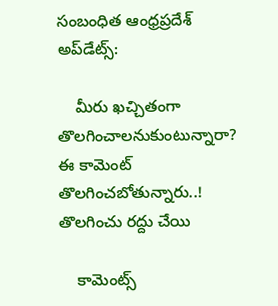సంబంధిత ఆంధ్రప్రదేశ్ అప్‌డేట్స్:

    మీరు ఖచ్చితంగా తొలగించాలనుకుంటున్నారా? ఈ కామెంట్ తొలగించబోతున్నారు..! తొలగించు రద్దు చేయి

    కామెంట్స్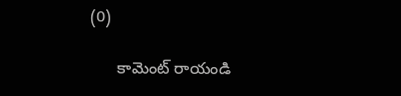(0)

      కామెంట్ రాయండి